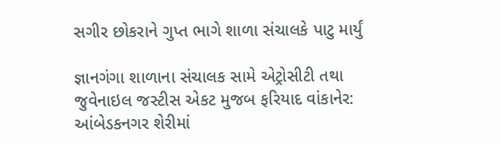સગીર છોકરાને ગુપ્ત ભાગે શાળા સંચાલકે પાટુ માર્યું

જ્ઞાનગંગા શાળાના સંચાલક સામે એટ્રોસીટી તથા જુવેનાઇલ જસ્ટીસ એકટ મુજબ ફરિયાદ વાંકાનેર: આંબેડકનગર શેરીમાં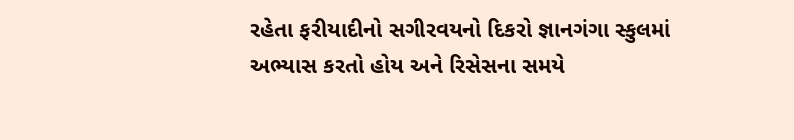રહેતા ફરીયાદીનો સગીરવયનો દિકરો જ્ઞાનગંગા સ્કુલમાં અભ્યાસ કરતો હોય અને રિસેસના સમયે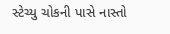સ્ટેચ્યુ ચોકની પાસે નાસ્તો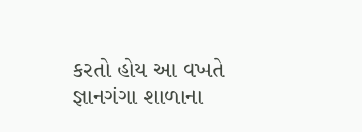કરતો હોય આ વખતે જ્ઞાનગંગા શાળાના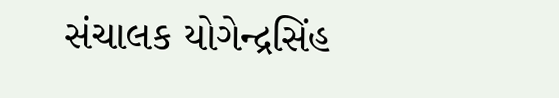સંચાલક યોગેન્દ્રસિંહ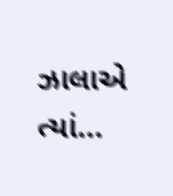ઝાલાએ ત્યાં…